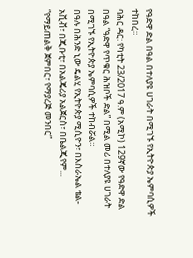የዓድዋ ድል በዓል በተለያዩ ሀገራት በሚገኙ የኢትዮጵያ ኤምባሲዎች ተከበረ።
ባሕር ዳር: የካቲት 23/2017 ዓ.ም (አሚኮ) 129ኛው የዓድዋ ድል በዓል “ዓድዋ የጥቁር ሕዝቦች ድል” በሚል መሪ በተለያዩ ሀገራት በሚገኙ የኢትዮጵያ ኤምባሲዎች ተከብሯል።
በዓሉ በሕንድ ኒው ዴልሂ የኢትዮጵያ ሚሲዮን፣ በእስራኤል ቴል-አቪቭ፣ በጂቡቲ፣ በአልጄሪያ አልጀርስ፣ በቤልጂየም...
“የማይጠልቅ ጀምበር፣ የማያረጅ መንበር”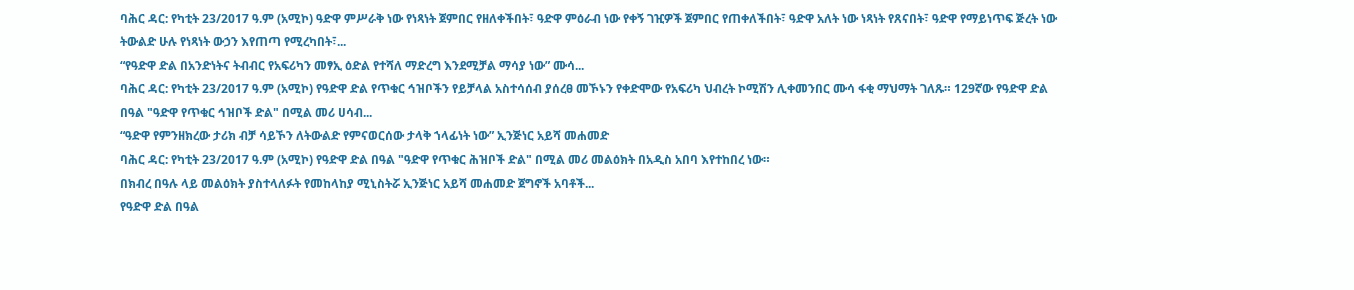ባሕር ዳር: የካቲት 23/2017 ዓ.ም (አሚኮ) ዓድዋ ምሥራቅ ነው የነጻነት ጀምበር የዘለቀችበት፣ ዓድዋ ምዕራብ ነው የቀኝ ገዢዎች ጀምበር የጠቀለችበት፣ ዓድዋ አለት ነው ነጻነት የጸናበት፣ ዓድዋ የማይነጥፍ ጅረት ነው ትውልድ ሁሉ የነጻነት ውኃን እየጠጣ የሚረካበት፣...
“የዓድዋ ድል በአንድነትና ትብብር የአፍሪካን መፃኢ ዕድል የተሻለ ማድረግ እንደሚቻል ማሳያ ነው” ሙሳ...
ባሕር ዳር: የካቲት 23/2017 ዓ.ም (አሚኮ) የዓድዋ ድል የጥቁር ኅዝቦችን የይቻላል አስተሳሰብ ያሰረፀ መኾኑን የቀድሞው የአፍሪካ ህብረት ኮሚሽን ሊቀመንበር ሙሳ ፋቂ ማህማት ገለጹ። 129ኛው የዓድዋ ድል በዓል "ዓድዋ የጥቁር ኅዝቦች ድል" በሚል መሪ ሀሳብ...
“ዓድዋ የምንዘክረው ታሪክ ብቻ ሳይኾን ለትውልድ የምናወርሰው ታላቅ ኀላፊነት ነው” ኢንጅነር አይሻ መሐመድ
ባሕር ዳር: የካቲት 23/2017 ዓ.ም (አሚኮ) የዓድዋ ድል በዓል "ዓድዋ የጥቁር ሕዝቦች ድል" በሚል መሪ መልዕክት በአዲስ አበባ እየተከበረ ነው።
በክብረ በዓሉ ላይ መልዕክት ያስተላለፉት የመከላከያ ሚኒስትሯ ኢንጅነር አይሻ መሐመድ ጀግኖች አባቶች...
የዓድዋ ድል በዓል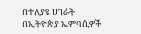በተለያዩ ሀገራት በኢትዮጵያ ኤምባሲዎች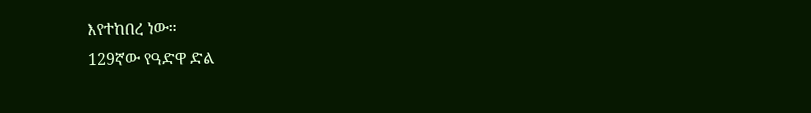እየተከበረ ነው።
129ኛው የዓድዋ ድል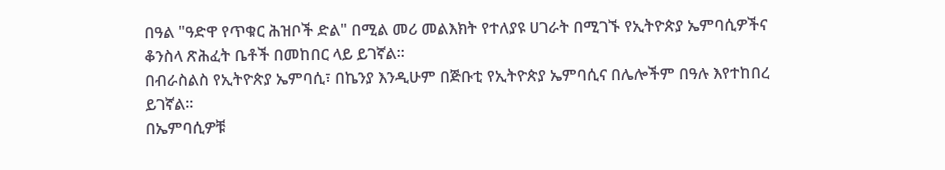በዓል "ዓድዋ የጥቁር ሕዝቦች ድል" በሚል መሪ መልእክት የተለያዩ ሀገራት በሚገኙ የኢትዮጵያ ኤምባሲዎችና ቆንስላ ጽሕፈት ቤቶች በመከበር ላይ ይገኛል፡፡
በብራስልስ የኢትዮጵያ ኤምባሲ፣ በኬንያ እንዲሁም በጅቡቲ የኢትዮጵያ ኤምባሲና በሌሎችም በዓሉ እየተከበረ ይገኛል፡፡
በኤምባሲዎቹ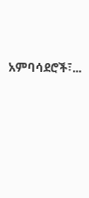አምባሳደሮች፣...